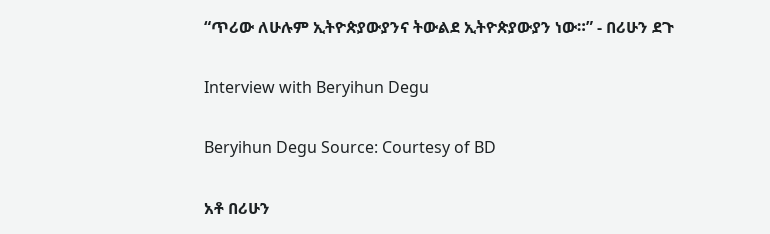“ጥሪው ለሁሉም ኢትዮጵያውያንና ትውልደ ኢትዮጵያውያን ነው።” - በሪሁን ደጉ

Interview with Beryihun Degu

Beryihun Degu Source: Courtesy of BD

አቶ በሪሁን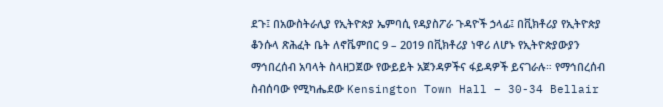ደጉ፤ በአውስትራሊያ የኢትዮጵያ ኤምባሲ የዳያስፖራ ጉዳዮች ኃላፊ፤ በቪክቶሪያ የኢትዮጵያ ቆንሱላ ጽሕፈት ቤት ለኖቬምበር 9 – 2019 በቪክቶሪያ ነዋሪ ለሆኑ የኢትዮጵያውያን ማኅበረሰብ አባላት ስላዘጋጀው የውይይት አጀንዳዎችና ፋይዳዎች ይናገራሉ። የማኅበረሰብ ስብሰባው የሚካሔደው Kensington Town Hall – 30-34 Bellair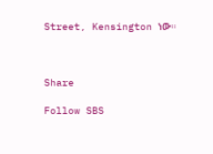Street, Kensington ነው።



Share

Follow SBS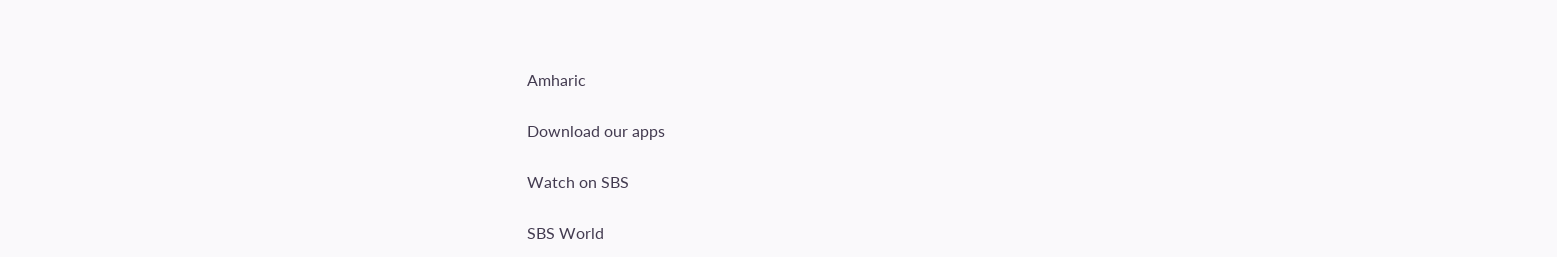Amharic

Download our apps

Watch on SBS

SBS World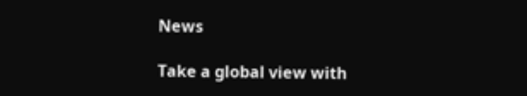News

Take a global view with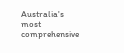Australia's most comprehensive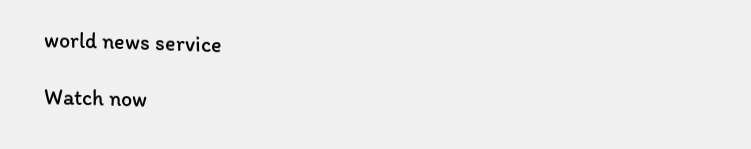world news service

Watch now